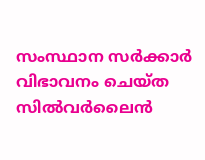സംസ്ഥാന സർക്കാർ വിഭാവനം ചെയ്ത സിൽവർലൈൻ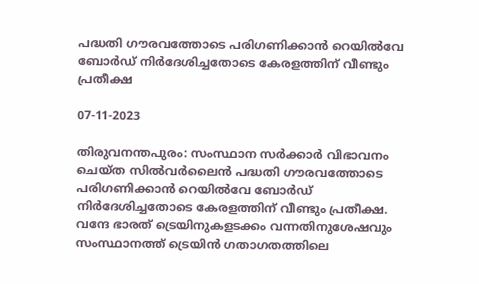പദ്ധതി ഗൗരവത്തോടെ പരിഗണിക്കാൻ റെയിൽവേ ബോർഡ് നിർദേശിച്ചതോടെ കേരളത്തിന് വീണ്ടും പ്രതീക്ഷ

07-11-2023

തിരുവനന്തപുരം: സംസ്ഥാന സർക്കാർ വിഭാവനം ചെയ്ത സിൽവർലൈൻ പദ്ധതി ഗൗരവത്തോടെ പരിഗണിക്കാൻ റെയിൽവേ ബോർഡ് നിർദേശിച്ചതോടെ കേരളത്തിന് വീണ്ടും പ്രതീക്ഷ. വന്ദേ ഭാരത് ട്രെയിനുകളടക്കം വന്നതിനുശേഷവും സംസ്ഥാനത്ത് ട്രെയിൻ ഗതാഗതത്തിലെ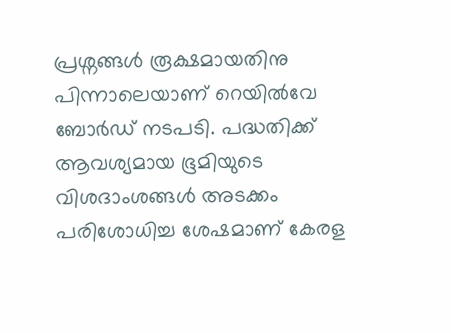പ്രശ്നങ്ങൾ രൂക്ഷമായതിനു പിന്നാലെയാണ് റെയിൽവേ ബോർഡ് നടപടി. പദ്ധതിക്ക് ആവശ്യമായ ഭൂമിയുടെ വിശദാംശങ്ങൾ അടക്കം പരിശോധിച്ച ശേഷമാണ് കേരള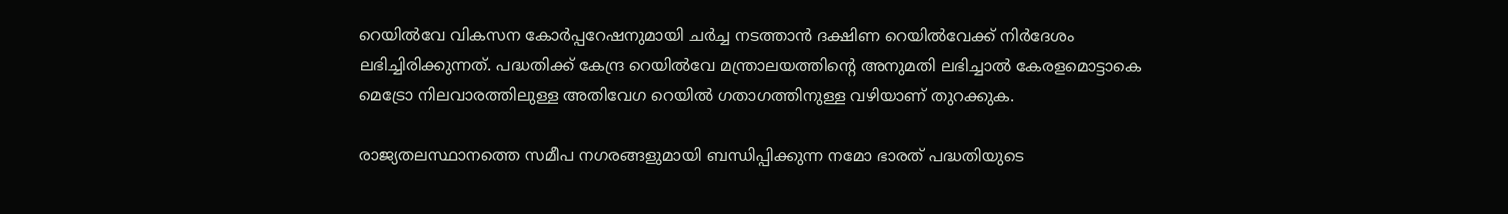റെയിൽവേ വികസന കോർപ്പറേഷനുമായി ചർച്ച നടത്താൻ ദക്ഷിണ റെയിൽവേക്ക് നിർദേശം ലഭിച്ചിരിക്കുന്നത്. പദ്ധതിക്ക് കേന്ദ്ര റെയിൽവേ മന്ത്രാലയത്തിൻ്റെ അനുമതി ലഭിച്ചാൽ കേരളമൊട്ടാകെ മെട്രോ നിലവാരത്തിലുള്ള അതിവേഗ റെയിൽ ഗതാഗത്തിനുള്ള വഴിയാണ് തുറക്കുക.

രാജ്യതലസ്ഥാനത്തെ സമീപ നഗരങ്ങളുമായി ബന്ധിപ്പിക്കുന്ന നമോ ഭാരത് പദ്ധതിയുടെ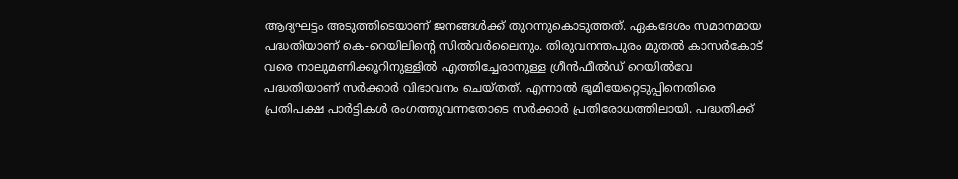ആദ്യഘട്ടം അടുത്തിടെയാണ് ജനങ്ങൾക്ക് തുറന്നുകൊടുത്തത്. ഏകദേശം സമാനമായ പദ്ധതിയാണ് കെ-റെയിലിൻ്റെ സിൽവർലൈനും. തിരുവനന്തപുരം മുതൽ കാസർകോട് വരെ നാലുമണിക്കൂറിനുള്ളിൽ എത്തിച്ചേരാനുള്ള ഗ്രീൻഫീൽഡ് റെയിൽവേ പദ്ധതിയാണ് സർക്കാർ വിഭാവനം ചെയ്തത്. എന്നാൽ ഭൂമിയേറ്റെടുപ്പിനെതിരെ പ്രതിപക്ഷ പാർട്ടികൾ രംഗത്തുവന്നതോടെ സർക്കാർ പ്രതിരോധത്തിലായി. പദ്ധതിക്ക്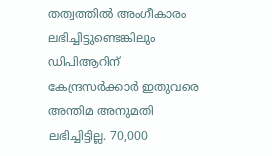തത്വത്തിൽ അംഗീകാരം ലഭിച്ചിട്ടുണ്ടെങ്കിലും ഡിപിആറിന് കേന്ദ്രസർക്കാർ ഇതുവരെ അന്തിമ അനുമതി ലഭിച്ചിട്ടില്ല. 70,000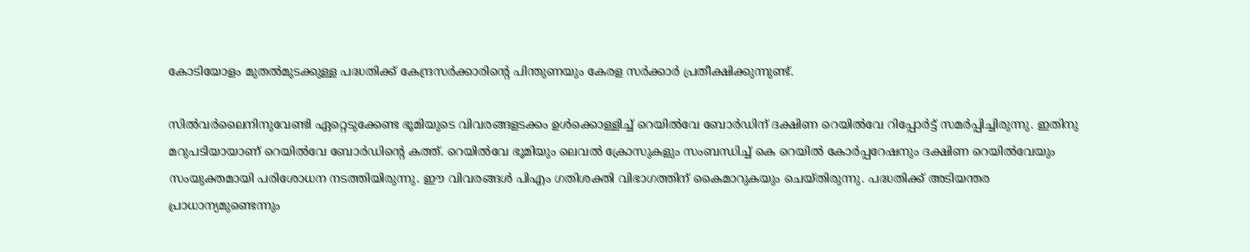കോടിയോളം മുതൽമുടക്കുള്ള പദ്ധതിക്ക് കേന്ദ്രസർക്കാരിൻ്റെ പിന്തുണയും കേരള സർക്കാർ പ്രതീക്ഷിക്കുന്നുണ്ട്.

സിൽവർലൈനിനുവേണ്ടി ഏറ്റെടുക്കേണ്ട ഭൂമിയുടെ വിവരങ്ങളടക്കം ഉൾക്കൊള്ളിച്ച് റെയിൽവേ ബോർഡിന് ദക്ഷിണ റെയിൽവേ റിപ്പോർട്ട് സമർപ്പിച്ചിരുന്നു. ഇതിനു മറുപടിയായാണ് റെയിൽവേ ബോർഡിൻ്റെ കത്ത്. റെയിൽവേ ഭൂമിയും ലെവൽ ക്രോസുകളും സംബന്ധിച്ച് കെ റെയിൽ കോർപ്പറേഷനും ദക്ഷിണ റെയിൽവേയും സംയുക്തമായി പരിശോധന നടത്തിയിരുന്നു. ഈ വിവരങ്ങൾ പിഎം ഗതിശക്തി വിഭാഗത്തിന് കൈമാറുകയും ചെയ്തിരുന്നു. പദ്ധതിക്ക് അടിയന്തര പ്രാധാന്യമുണ്ടെന്നും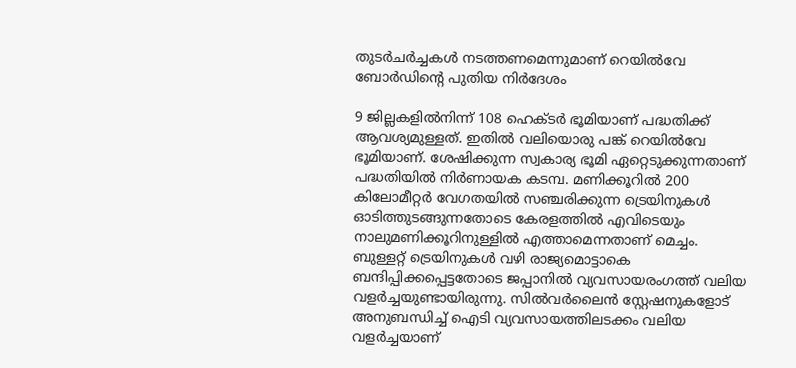തുടർചർച്ചകൾ നടത്തണമെന്നുമാണ് റെയിൽവേ ബോർഡിൻ്റെ പുതിയ നിർദേശം

9 ജില്ലകളിൽനിന്ന് 108 ഹെക്ട‍ർ ഭൂമിയാണ് പദ്ധതിക്ക് ആവശ്യമുള്ളത്. ഇതിൽ വലിയൊരു പങ്ക് റെയിൽവേ ഭൂമിയാണ്. ശേഷിക്കുന്ന സ്വകാര്യ ഭൂമി ഏറ്റെടുക്കുന്നതാണ് പദ്ധതിയിൽ നിർണായക കടമ്പ. മണിക്കൂറിൽ 200 കിലോമീറ്റർ വേഗതയിൽ സഞ്ചരിക്കുന്ന ട്രെയിനുകൾ ഓടിത്തുടങ്ങുന്നതോടെ കേരളത്തിൽ എവിടെയും നാലുമണിക്കൂറിനുള്ളിൽ എത്താമെന്നതാണ് മെച്ചം. ബുള്ളറ്റ് ട്രെയിനുകൾ വഴി രാജ്യമൊട്ടാകെ ബന്ദിപ്പിക്കപ്പെട്ടതോടെ ജപ്പാനിൽ വ്യവസായരംഗത്ത് വലിയ വള‍ർച്ചയുണ്ടായിരുന്നു. സിൽവർലൈൻ സ്റ്റേഷനുകളോട് അനുബന്ധിച്ച് ഐടി വ്യവസായത്തിലടക്കം വലിയ വളർച്ചയാണ്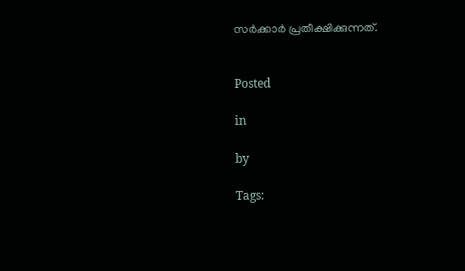സർക്കാർ പ്രതീക്ഷിക്കുന്നത്.


Posted

in

by

Tags: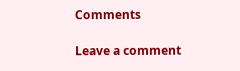Comments

Leave a comment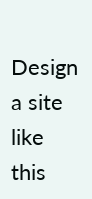Design a site like this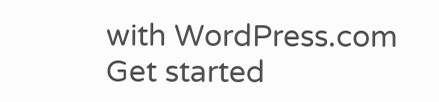with WordPress.com
Get started